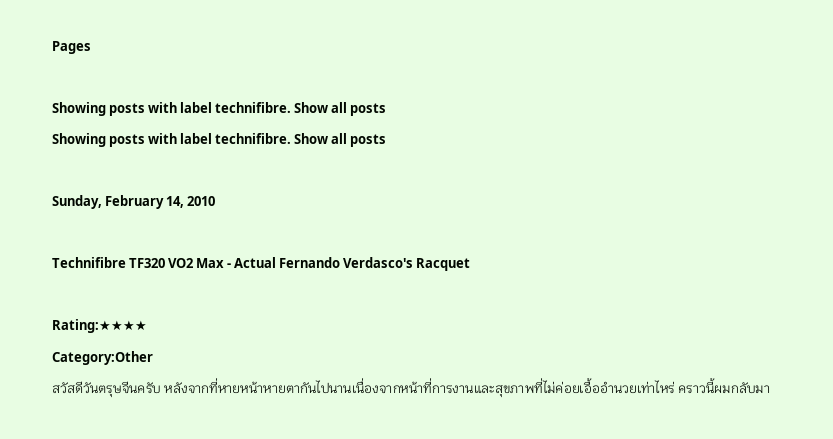Pages

Showing posts with label technifibre. Show all posts
Showing posts with label technifibre. Show all posts

Sunday, February 14, 2010

Technifibre TF320 VO2 Max - Actual Fernando Verdasco's Racquet

Rating:★★★★
Category:Other
สวัสดีวันตรุษจีนครับ หลังจากที่หายหน้าหายตากันไปนานเนื่องจากหน้าที่การงานและสุขภาพที่ไม่ค่อยเอื้ออำนวยเท่าไหร่ คราวนี้ผมกลับมา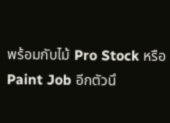พร้อมกับไม้ Pro Stock หรือ Paint Job อีกตัวนึ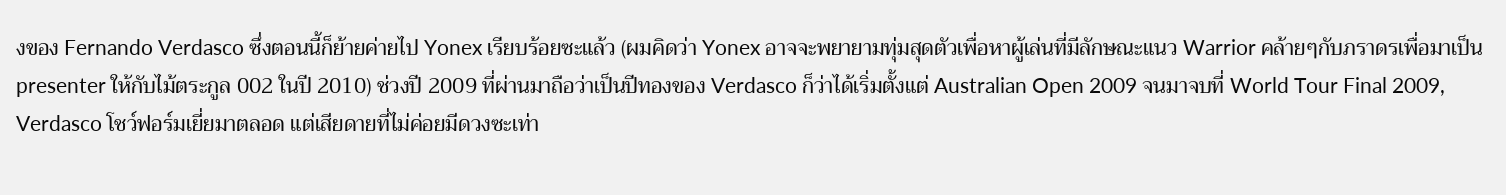งของ Fernando Verdasco ซึ่งตอนนี้ก็ย้ายค่ายไป Yonex เรียบร้อยซะแล้ว (ผมคิดว่า Yonex อาจจะพยายามทุ่มสุดตัวเพื่อหาผู้เล่นที่มีลักษณะแนว Warrior คล้ายๆกับภราดรเพื่อมาเป็น presenter ให้กับไม้ตระกูล 002 ในปี 2010) ช่วงปี 2009 ที่ผ่านมาถือว่าเป็นปีทองของ Verdasco ก็ว่าได้เริ่มตั้งแต่ Australian Open 2009 จนมาจบที่ World Tour Final 2009, Verdasco โชว์ฟอร์มเยี่ยมาตลอด แต่เสียดายที่ไม่ค่อยมีดวงซะเท่า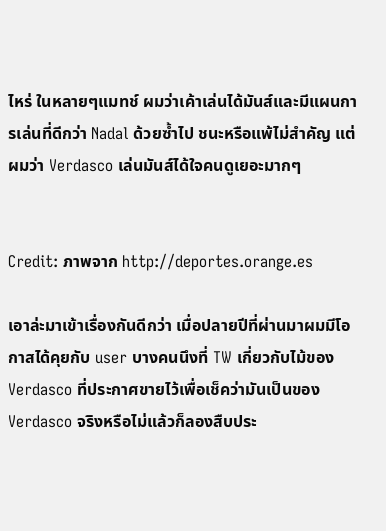ไหร่ ในหลายๆแมทช์ ผมว่าเค้าเล่นได้มันส์และมีแผนการเล่นที่ดีกว่า Nadal ด้วยซ้ำไป ชนะหรือแพ้ไม่สำคัญ แต่ผมว่า Verdasco เล่นมันส์ได้ใจคนดูเยอะมากๆ


Credit: ภาพจาก http://deportes.orange.es

เอาล่ะมาเข้าเรื่องกันดีกว่า เมื่อปลายปีที่ผ่านมาผมมีโอกาสได้คุยกับ user บางคนนึงที่ TW เกี่ยวกับไม้ของ Verdasco ที่ประกาศขายไว้เพื่อเช็คว่ามันเป็นของ Verdasco จริงหรือไม่แล้วก็ลองสืบประ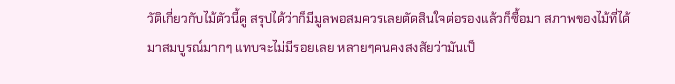วัติเกี่ยวกับไม้ตัวนี้ดู สรุปได้ว่าก็มีมูลพอสมควรเลยตัดสินใจต่อรองแล้วก็ซื้อมา สภาพของไม้ที่ได้มาสมบูรณ์มากๆ แทบจะไม่มีรอยเลย หลายๆคนคงสงสัยว่ามันเป็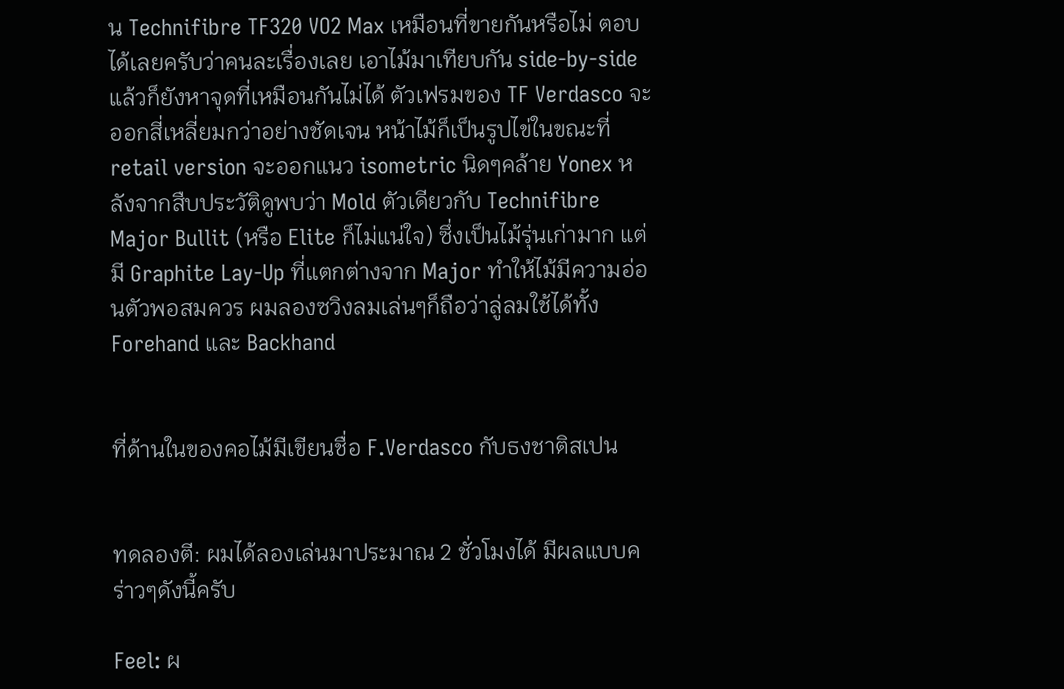น Technifibre TF320 VO2 Max เหมือนที่ขายกันหรือไม่ ตอบได้เลยครับว่าคนละเรื่องเลย เอาไม้มาเทียบกัน side-by-side แล้วก็ยังหาจุดที่เหมือนกันไม่ได้ ตัวเฟรมของ TF Verdasco จะออกสี่เหลี่ยมกว่าอย่างชัดเจน หน้าไม้ก็เป็นรูปไข่ในขณะที่ retail version จะออกแนว isometric นิดๆคล้าย Yonex หลังจากสืบประวัติดูพบว่า Mold ตัวเดียวกับ Technifibre Major Bullit (หรือ Elite ก็ไม่แน่ใจ) ซึ่งเป็นไม้รุ่นเก่ามาก แต่มี Graphite Lay-Up ที่แตกต่างจาก Major ทำให้ไม้มีความอ่อนตัวพอสมควร ผมลองซวิงลมเล่นๆก็ถือว่าลู่ลมใช้ได้ทั้ง Forehand และ Backhand


ที่ด้านในของคอไม้มีเขียนชื่อ F.Verdasco กับธงชาติสเปน


ทดลองตี: ผมได้ลองเล่นมาประมาณ 2 ชั่วโมงได้ มีผลแบบคร่าวๆดังนี้ครับ

Feel: ผ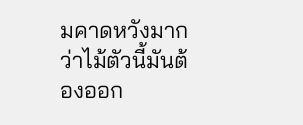มคาดหวังมากว่าไม้ตัวนี้มันต้องออก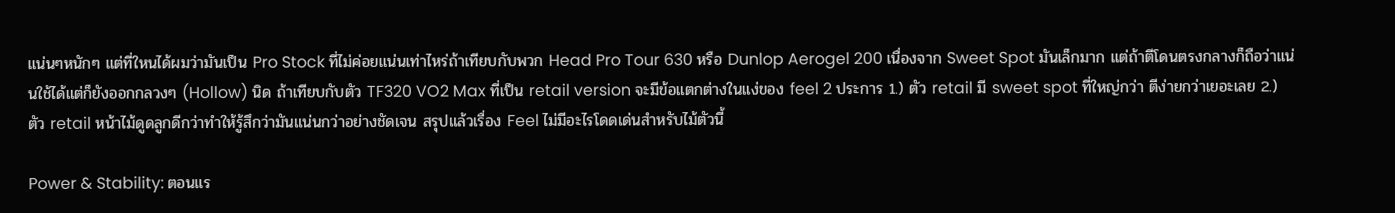แน่นๆหนักๆ แต่ที่ใหนได้ผมว่ามันเป็น Pro Stock ที่ไม่ค่อยแน่นเท่าไหร่ถ้าเทียบกับพวก Head Pro Tour 630 หรือ Dunlop Aerogel 200 เนื่องจาก Sweet Spot มันเล็กมาก แต่ถ้าตีโดนตรงกลางก็ถือว่าแน่นใช้ได้แต่ก็ยังออกกลวงๆ (Hollow) นิด ถ้าเทียบกับตัว TF320 VO2 Max ที่เป็น retail version จะมีข้อแตกต่างในแง่ของ feel 2 ประการ 1.) ตัว retail มี sweet spot ที่ใหญ่กว่า ตีง่ายกว่าเยอะเลย 2.) ตัว retail หน้าไม้ดูดลูกดีกว่าทำให้รู้สึกว่ามันแน่นกว่าอย่างชัดเจน สรุปแล้วเรื่อง Feel ไม่มีอะไรโดดเด่นสำหรับไม้ตัวนี้

Power & Stability: ตอนแร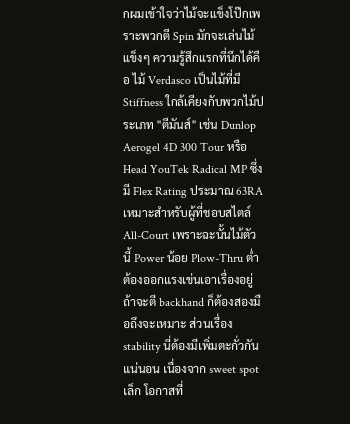กผมเข้าใจว่าไม้จะแข็งโป๊กเพราะพวกตี Spin มักจะเล่นไม้แข็งๆ ความรู้สึกแรกที่นึกได้คือ ไม้ Verdasco เป็นไม้ที่มี Stiffness ใกล้เคียงกับพวกไม้ประเภท "ตีมันส์" เช่น Dunlop Aerogel 4D 300 Tour หรือ Head YouTek Radical MP ซึ่งมี Flex Rating ประมาณ 63RA เหมาะสำหรับผู้ที่ชอบสไตล์ All-Court เพราะฉะนั้นไม้ตัวนี้ Power น้อย Plow-Thru ต่ำต้องออกแรงเข่นเอาเรื่องอยู่ ถ้าจะตี backhand ก็ต้องสองมือถึงจะเหมาะ ส่วนเรื่อง stability นี่ต้องมีเพิ่มตะกั่วกันแน่นอน เนื่องจาก sweet spot เล็ก โอกาสที่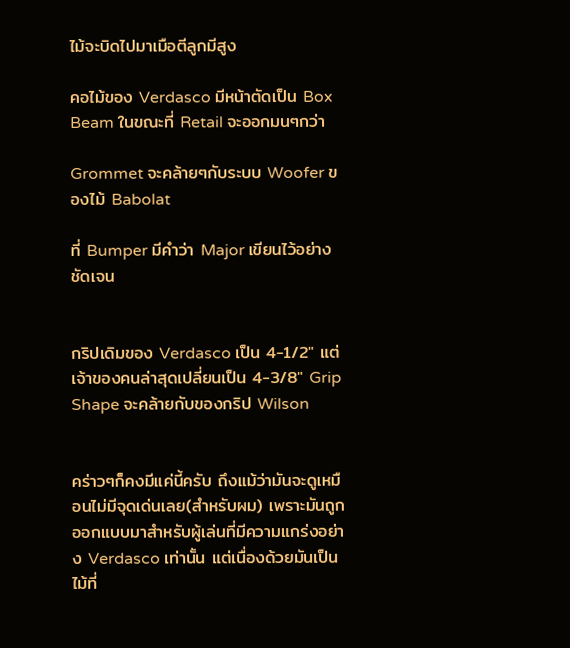ไม้จะบิดไปมาเมือตีลูกมีสูง

คอไม้ของ Verdasco มีหน้าตัดเป็น Box Beam ในขณะที่ Retail จะออกมนๆกว่า

Grommet จะคล้ายๆกับระบบ Woofer ของไม้ Babolat

ที่ Bumper มีคำว่า Major เขียนไว้อย่างชัดเจน


กริปเดิมของ Verdasco เป็น 4-1/2" แต่เจ้าของคนล่าสุดเปลี่ยนเป็น 4-3/8" Grip Shape จะคล้ายกับของกริป Wilson


คร่าวๆก็คงมีแค่นี้ครับ ถึงแม้ว่ามันจะดูเหมือนไม่มีจุดเด่นเลย(สำหรับผม) เพราะมันถูกออกแบบมาสำหรับผู้เล่นที่มีความแกร่งอย่าง Verdasco เท่านั้น แต่เนื่องด้วยมันเป็นไม้ที่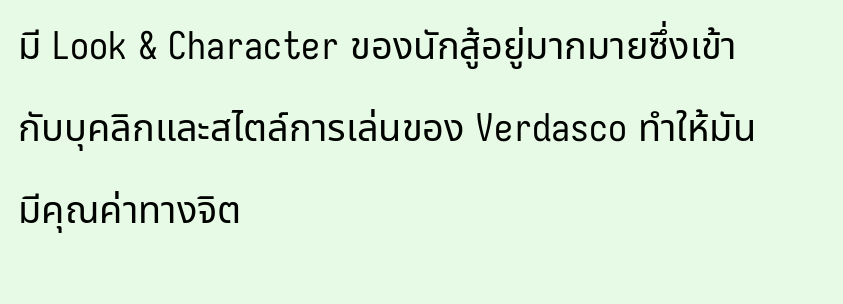มี Look & Character ของนักสู้อยู่มากมายซึ่งเข้ากับบุคลิกและสไตล์การเล่นของ Verdasco ทำให้มันมีคุณค่าทางจิต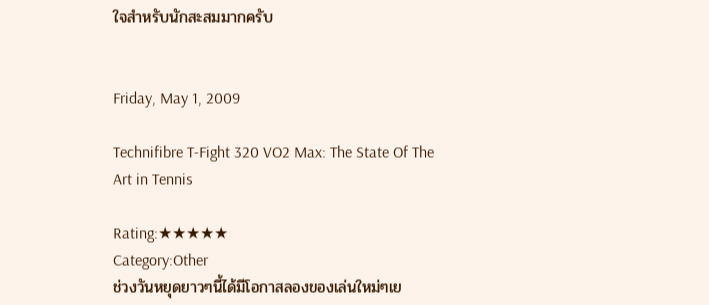ใจสำหรับนักสะสมมากครับ


Friday, May 1, 2009

Technifibre T-Fight 320 VO2 Max: The State Of The Art in Tennis

Rating:★★★★★
Category:Other
ช่วงวันหยุดยาวๆนี้ได้มีโอกาสลองของเล่นใหม่ๆเย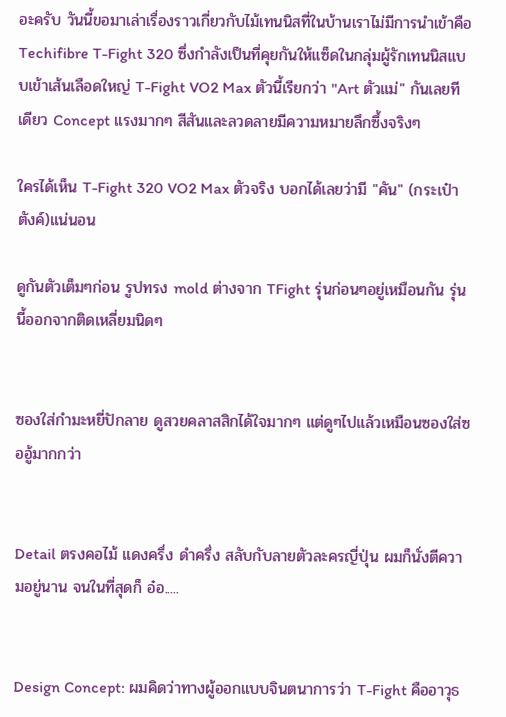อะครับ วันนี้ขอมาเล่าเรื่องราวเกี่ยวกับไม้เทนนิสที่ในบ้านเราไม่มีการนำเข้าคือ Techifibre T-Fight 320 ซึ่งกำลังเป็นที่คุยกันให้แซ็ดในกลุ่มผู้รักเทนนิสแบบเข้าเส้นเลือดใหญ่ T-Fight VO2 Max ตัวนี้เรียกว่า "Art ตัวแม่" กันเลยทีเดียว Concept แรงมากๆ สีสันและลวดลายมีความหมายลึกซึ้งจริงๆ

ใครได้เห็น T-Fight 320 VO2 Max ตัวจริง บอกได้เลยว่ามี "คัน" (กระเป๋าตังค์)แน่นอน

ดูกันตัวเต็มๆก่อน รูปทรง mold ต่างจาก TFight รุ่นก่อนๆอยู่เหมือนกัน รุ่นนี้ออกจากติดเหลี่ยมนิดๆ


ซองใส่กำมะหยี่ปักลาย ดูสวยคลาสสิกได้ใจมากๆ แต่ดูๆไปแล้วเหมือนซองใส่ซออู้มากกว่า


Detail ตรงคอไม้ แดงครึ่ง ดำครึ่ง สลับกับลายตัวละครญี่ปุ่น ผมก็นั่งตีความอยู่นาน จนในที่สุดก็ อ๋อ.....


Design Concept: ผมคิดว่าทางผู้ออกแบบจินตนาการว่า T-Fight คืออาวุธ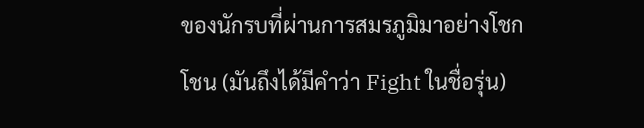ของนักรบที่ผ่านการสมรภูมิมาอย่างโชกโชน (มันถึงได้มีคำว่า Fight ในชื่อรุ่น)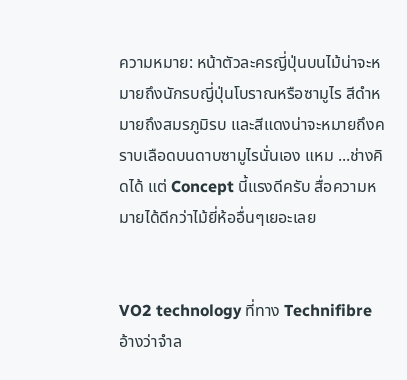ความหมาย: หน้าตัวละครญี่ปุ่นบนไม้น่าจะหมายถึงนักรบญี่ปุ่นโบราณหรือซามูไร สีดำหมายถึงสมรภูมิรบ และสีแดงน่าจะหมายถึงคราบเลือดบนดาบซามูไรนั่นเอง แหม ...ช่างคิดได้ แต่ Concept นี้แรงดีครับ สื่อความหมายได้ดีกว่าไม้ยี่ห้ออื่นๆเยอะเลย


VO2 technology ที่ทาง Technifibre อ้างว่าจำล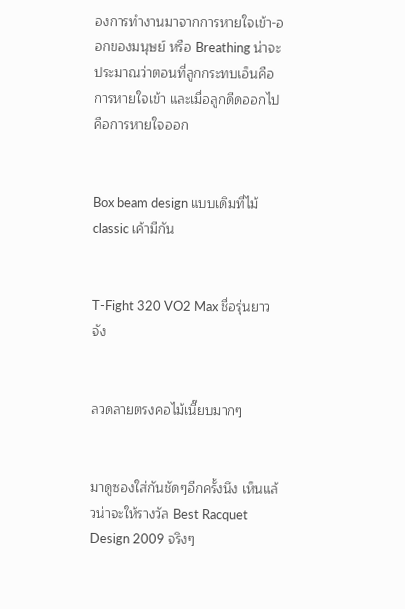องการทำงานมาจากการหายใจเข้า-ออกของมนุษย์ หรือ Breathing น่าจะประมาณว่าตอนที่ลูกกระทบเอ็นคือการหายใจเข้า และเมื่อลูกดีดออกไปคือการหายใจออก


Box beam design แบบเดิมที่ไม้ classic เค้ามีกัน


T-Fight 320 VO2 Max ชื่อรุ่นยาวจัง


ลวดลายตรงคอไม้เนี๊ยบมากๆ


มาดูซองใส่กันชัดๆอีกครั้งนึง เห็นแล้วน่าจะให้รางวัล Best Racquet Design 2009 จริงๆ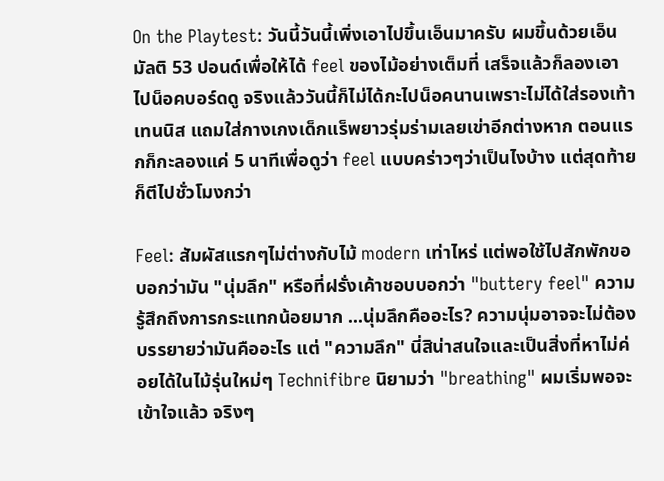On the Playtest: วันนี้วันนี้เพิ่งเอาไปขึ้นเอ็นมาครับ ผมขึ้นด้วยเอ็นมัลติ 53 ปอนด์เพื่อให้ได้ feel ของไม้อย่างเต็มที่ เสร็จแล้วก็ลองเอาไปน็อคบอร์ดดู จริงแล้ววันนี้ก็ไม่ได้กะไปน็อคนานเพราะไม่ได้ใส่รองเท้าเทนนิส แถมใส่กางเกงเด็กแร็พยาวรุ่มร่ามเลยเข่าอีกต่างหาก ตอนแรกก็กะลองแค่ 5 นาทีเพื่อดูว่า feel แบบคร่าวๆว่าเป็นไงบ้าง แต่สุดท้ายก็ตีไปชั่วโมงกว่า

Feel: สัมผัสแรกๆไม่ต่างกับไม้ modern เท่าไหร่ แต่พอใช้ไปสักพักขอบอกว่ามัน "นุ่มลึก" หรือที่ฝรั่งเค้าชอบบอกว่า "buttery feel" ความรู้สึกถึงการกระแทกน้อยมาก ...นุ่มลึกคืออะไร? ความนุ่มอาจจะไม่ต้องบรรยายว่ามันคืออะไร แต่ "ความลึก" นี่สิน่าสนใจและเป็นสิ่งที่หาไม่ค่อยได้ในไม้รุ่นใหม่ๆ Technifibre นิยามว่า "breathing" ผมเริ่มพอจะเข้าใจแล้ว จริงๆ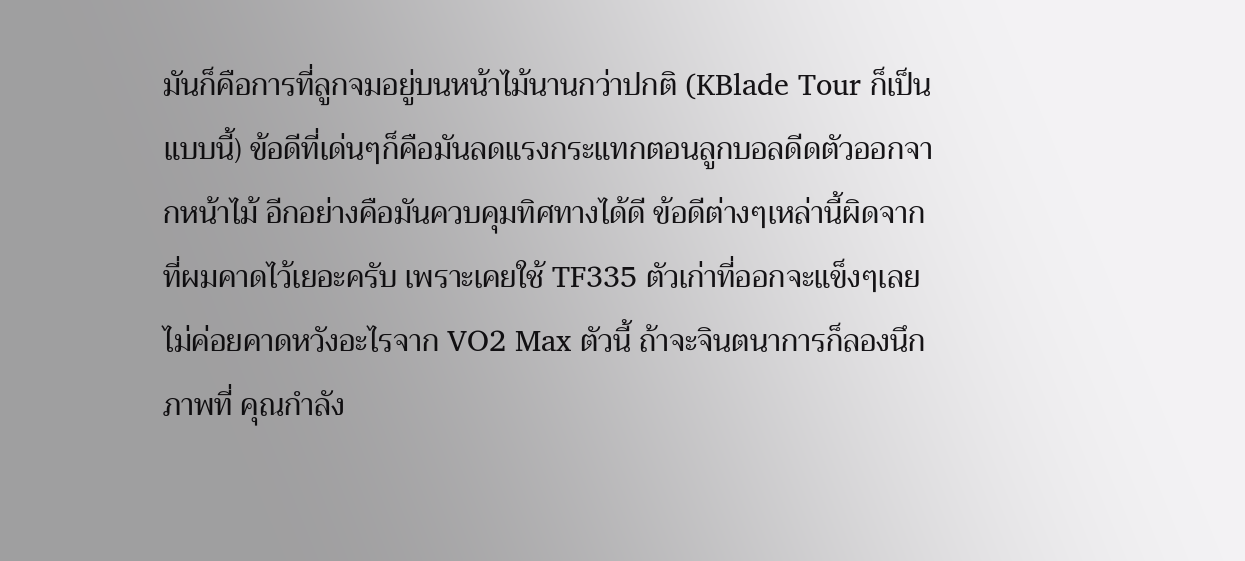มันก็คือการที่ลูกจมอยู่บนหน้าไม้นานกว่าปกติ (KBlade Tour ก็เป็นแบบนี้) ข้อดีที่เด่นๆก็คือมันลดแรงกระแทกตอนลูกบอลดีดตัวออกจากหน้าไม้ อีกอย่างคือมันควบคุมทิศทางได้ดี ข้อดีต่างๆเหล่านี้ผิดจากที่ผมคาดไว้เยอะครับ เพราะเคยใช้ TF335 ตัวเก่าที่ออกจะแข็งๆเลยไม่ค่อยคาดหวังอะไรจาก VO2 Max ตัวนี้ ถ้าจะจินตนาการก็ลองนึกภาพที่ คุณกำลัง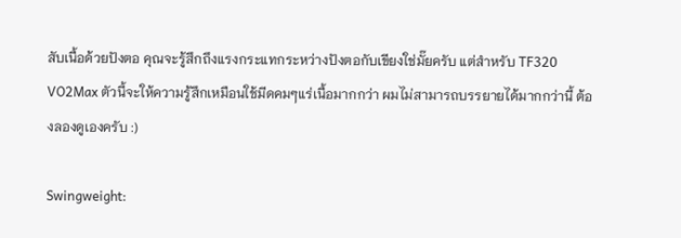สับเนื้อด้วยปังตอ คุณจะรู้สึกถึงแรงกระแทกระหว่างปังตอกับเขียงใช่มั๊ยครับ แต่สำหรับ TF320 VO2Max ตัวนี้จะให้ความรู้สึกเหมือนใช้มีดคมๆแร่เนื้อมากกว่า ผมไม่สามารถบรรยายได้มากกว่านี้ ต้องลองดูเองครับ :)

Swingweight: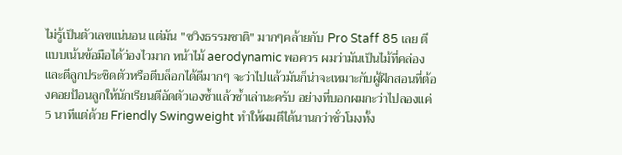ไม่รู้เป็นตัวเลขแน่นอน แต่มัน "ซวิงธรรมชาติ" มากๆคล้ายกับ Pro Staff 85 เลย ตีแบบเน้นข้อมือได้ว่องไวมาก หน้าไม้ aerodynamic พอควร ผมว่ามันเป็นไม้ที่คล่องและตีลูกประชิดตัวหรือตีบล็อกได้ดีมากๆ จะว่าไปแล้วมันก็น่าจะเหมาะกับผู้ฝึกสอนที่ต้องคอยป้อนลูกให้นักเรียนตีอัดตัวเองซ้ำแล้วซ้ำเล่านะครับ อย่างที่บอกผมกะว่าไปลองแค่ 5 นาทีแต่ด้วย Friendly Swingweight ทำให้ผมตีได้นานกว่าชั่วโมงทั้ง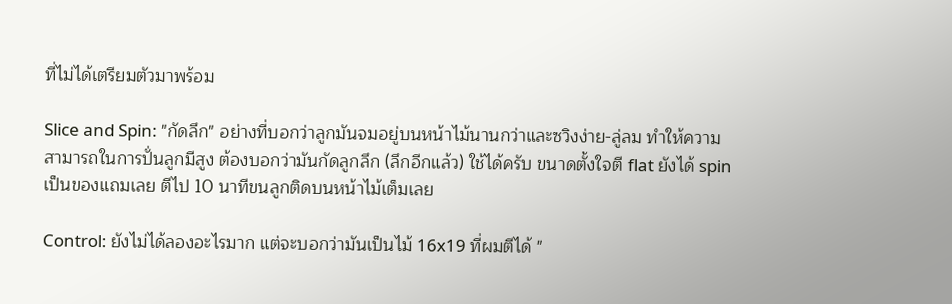ที่ไม่ได้เตรียมตัวมาพร้อม

Slice and Spin: "กัดลึก" อย่างที่บอกว่าลูกมันจมอยู่บนหน้าไม้นานกว่าและซวิงง่าย-ลู่ลม ทำให้ความสามารถในการปั่นลูกมีสูง ต้องบอกว่ามันกัดลูกลึก (ลึกอีกแล้ว) ใช้ได้ครับ ขนาดตั้งใจตี flat ยังได้ spin เป็นของแถมเลย ตีไป 10 นาทีขนลูกติดบนหน้าไม้เต็มเลย

Control: ยังไม่ได้ลองอะไรมาก แต่จะบอกว่ามันเป็นไม้ 16x19 ที่ผมตีได้ "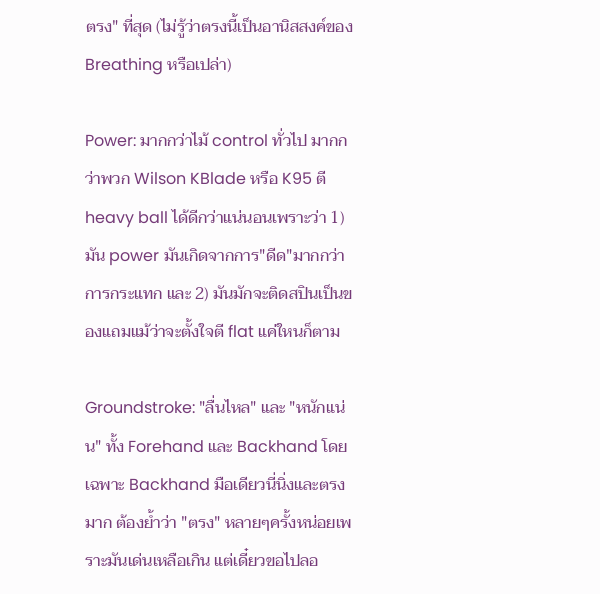ตรง" ที่สุด (ไม่รู้ว่าตรงนี้เป็นอานิสสงค์ของ Breathing หรือเปล่า)

Power: มากกว่าไม้ control ทั่วไป มากกว่าพวก Wilson KBlade หรือ K95 ตี heavy ball ได้ดีกว่าแน่นอนเพราะว่า 1) มัน power มันเกิดจากการ"ดีด"มากกว่าการกระแทก และ 2) มันมักจะติดสปินเป็นของแถมแม้ว่าจะตั้งใจตี flat แค่ใหนก็ตาม

Groundstroke: "ลื่นไหล" และ "หนักแน่น" ทั้ง Forehand และ Backhand โดยเฉพาะ Backhand มือเดียวนี่นิ่งและตรงมาก ต้องย้ำว่า "ตรง" หลายๆครั้งหน่อยเพราะมันเด่นเหลือเกิน แต่เดี๋ยวขอไปลอ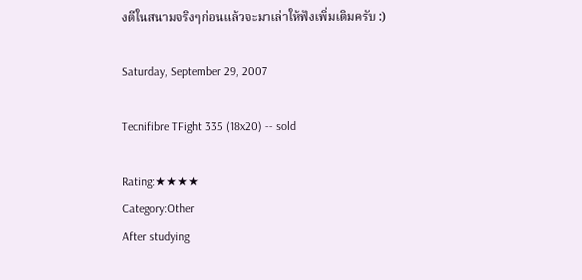งตีในสนามจริงๆก่อนแล้วจะมาเล่าให้ฟังเพิ่มเติมครับ :)

Saturday, September 29, 2007

Tecnifibre TFight 335 (18x20) -- sold

Rating:★★★★
Category:Other
After studying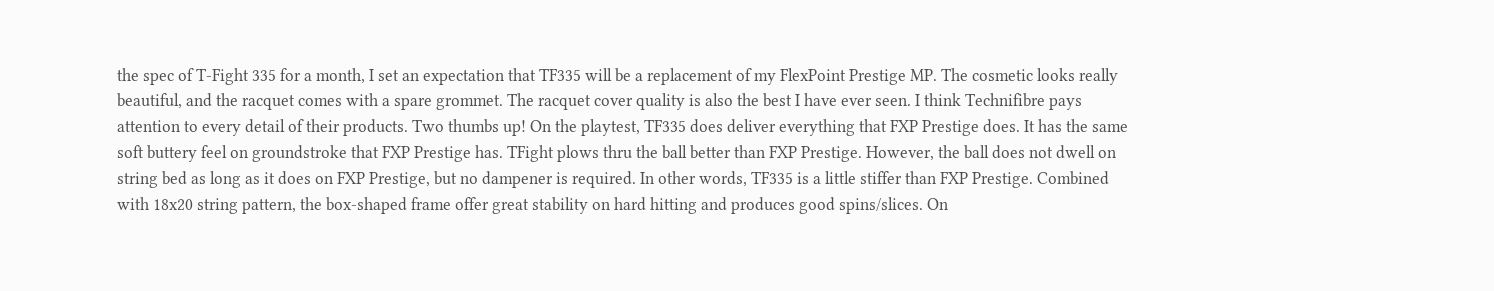the spec of T-Fight 335 for a month, I set an expectation that TF335 will be a replacement of my FlexPoint Prestige MP. The cosmetic looks really beautiful, and the racquet comes with a spare grommet. The racquet cover quality is also the best I have ever seen. I think Technifibre pays attention to every detail of their products. Two thumbs up! On the playtest, TF335 does deliver everything that FXP Prestige does. It has the same soft buttery feel on groundstroke that FXP Prestige has. TFight plows thru the ball better than FXP Prestige. However, the ball does not dwell on string bed as long as it does on FXP Prestige, but no dampener is required. In other words, TF335 is a little stiffer than FXP Prestige. Combined with 18x20 string pattern, the box-shaped frame offer great stability on hard hitting and produces good spins/slices. On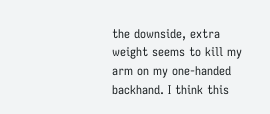the downside, extra weight seems to kill my arm on my one-handed backhand. I think this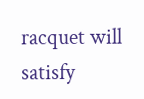racquet will satisfy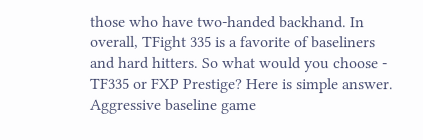those who have two-handed backhand. In overall, TFight 335 is a favorite of baseliners and hard hitters. So what would you choose - TF335 or FXP Prestige? Here is simple answer. Aggressive baseline game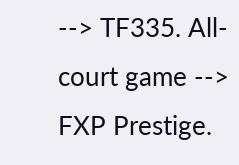--> TF335. All-court game --> FXP Prestige.